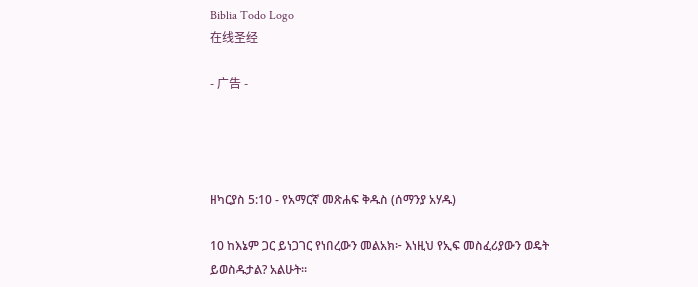Biblia Todo Logo
在线圣经

- 广告 -




ዘካርያስ 5:10 - የአማርኛ መጽሐፍ ቅዱስ (ሰማንያ አሃዱ)

10 ከእኔም ጋር ይነጋገር የነበረውን መልአክ፦ እነዚህ የኢፍ መስፈሪያውን ወዴት ይወስዱታል? አልሁት።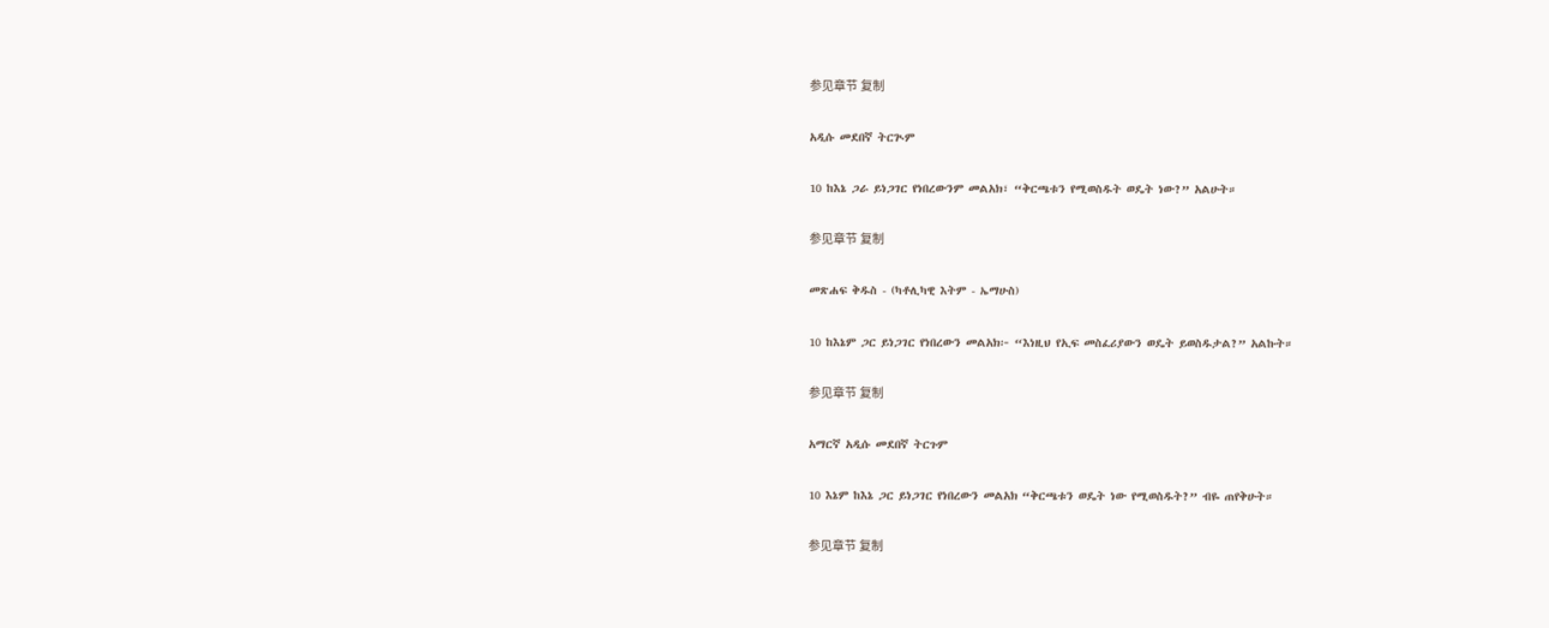参见章节 复制

አዲሱ መደበኛ ትርጒም

10 ከእኔ ጋራ ይነጋገር የነበረውንም መልአክ፣ “ቅርጫቱን የሚወስዱት ወዴት ነው?” አልሁት።

参见章节 复制

መጽሐፍ ቅዱስ - (ካቶሊካዊ እትም - ኤማሁስ)

10 ከእኔም ጋር ይነጋገር የነበረውን መልአክ፦ “እነዚህ የኢፍ መስፈሪያውን ወዴት ይወስዱታል?” አልኩት።

参见章节 复制

አማርኛ አዲሱ መደበኛ ትርጉም

10 እኔም ከእኔ ጋር ይነጋገር የነበረውን መልአክ “ቅርጫቱን ወዴት ነው የሚወስዱት?” ብዬ ጠየቅሁት።

参见章节 复制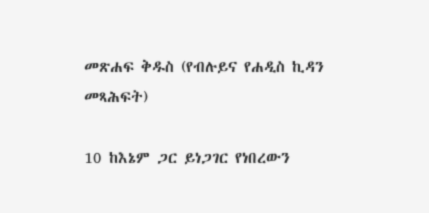መጽሐፍ ቅዱስ (የብሉይና የሐዲስ ኪዳን መጻሕፍት)

10 ከእኔም ጋር ይነጋገር የነበረውን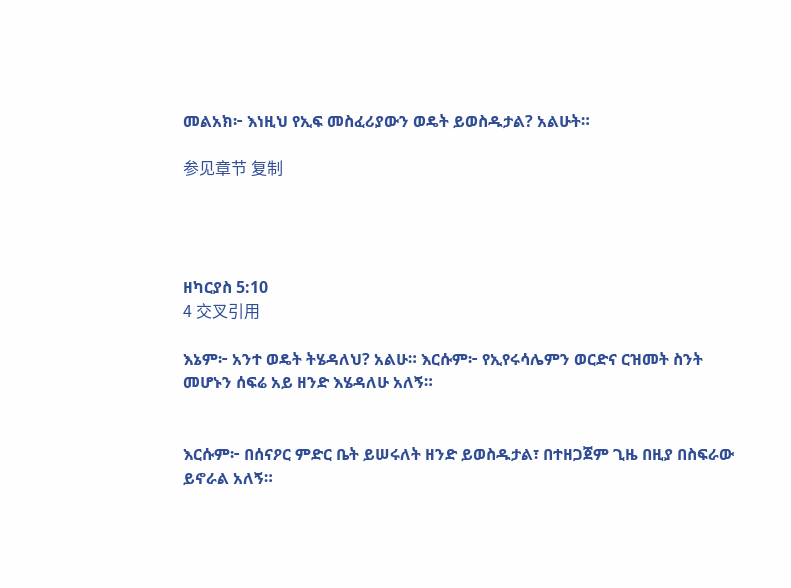መልአክ፦ እነዚህ የኢፍ መስፈሪያውን ወዴት ይወስዱታል? አልሁት።

参见章节 复制




ዘካርያስ 5:10
4 交叉引用

እኔም፦ አንተ ወዴት ትሄዳለህ? አልሁ። እርሱም፦ የኢየሩሳሌምን ወርድና ርዝመት ስንት መሆኑን ሰፍሬ አይ ዘንድ እሄዳለሁ አለኝ።


እርሱም፦ በሰናዖር ምድር ቤት ይሠሩለት ዘንድ ይወስዱታል፣ በተዘጋጀም ጊዜ በዚያ በስፍራው ይኖራል አለኝ።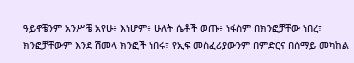ዓይኖቼንም አንሥቼ አየሁ፥ እነሆም፥ ሁለት ሴቶች ወጡ፥ ነፋስም በክንፎቻቸው ነበረ፣ ክንፎቻቸውም እንደ ሽመላ ክንፎች ነበሩ፣ የኢፍ መስፈሪያውንም በምድርና በሰማይ መካከል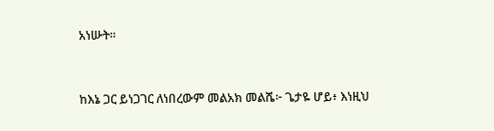አነሡት።


ከእኔ ጋር ይነጋገር ለነበረውም መልአክ መልሼ፦ ጌታዬ ሆይ፥ እነዚህ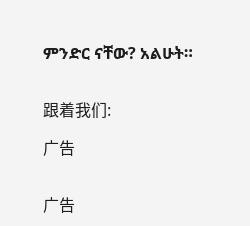ምንድር ናቸው? አልሁት።


跟着我们:

广告


广告